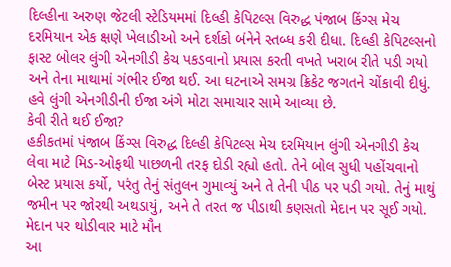દિલ્હીના અરુણ જેટલી સ્ટેડિયમમાં દિલ્હી કેપિટલ્સ વિરુદ્ધ પંજાબ કિંગ્સ મેચ દરમિયાન એક ક્ષણે ખેલાડીઓ અને દર્શકો બંનેને સ્તબ્ધ કરી દીધા. દિલ્હી કેપિટલ્સનો ફાસ્ટ બોલર લુંગી એનગીડી કેચ પકડવાનો પ્રયાસ કરતી વખતે ખરાબ રીતે પડી ગયો અને તેના માથામાં ગંભીર ઈજા થઈ. આ ઘટનાએ સમગ્ર ક્રિકેટ જગતને ચોંકાવી દીધું. હવે લુંગી એનગીડીની ઈજા અંગે મોટા સમાચાર સામે આવ્યા છે.
કેવી રીતે થઈ ઈજા?
હકીકતમાં પંજાબ કિંગ્સ વિરુદ્ધ દિલ્હી કેપિટલ્સ મેચ દરમિયાન લુંગી એનગીડી કેચ લેવા માટે મિડ-ઓફથી પાછળની તરફ દોડી રહ્યો હતો. તેને બોલ સુધી પહોંચવાનો બેસ્ટ પ્રયાસ કર્યો, પરંતુ તેનું સંતુલન ગુમાવ્યું અને તે તેની પીઠ પર પડી ગયો. તેનું માથું જમીન પર જોરથી અથડાયું, અને તે તરત જ પીડાથી કણસતો મેદાન પર સૂઈ ગયો.
મેદાન પર થોડીવાર માટે મૌન
આ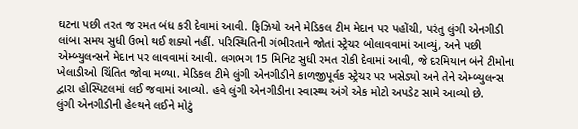ઘટના પછી તરત જ રમત બંધ કરી દેવામાં આવી. ફિઝિયો અને મેડિકલ ટીમ મેદાન પર પહોંચી, પરંતુ લુંગી એનગીડી લાંબા સમય સુધી ઉભો થઈ શક્યો નહીં. પરિસ્થિતિની ગંભીરતાને જોતાં સ્ટ્રેચર બોલાવવામાં આવ્યું, અને પછી એમ્બ્યુલન્સને મેદાન પર લાવવામાં આવી. લગભગ 15 મિનિટ સુધી રમત રોકી દેવામાં આવી, જે દરમિયાન બંને ટીમોના ખેલાડીઓ ચિંતિત જોવા મળ્યા. મેડિકલ ટીમે લુંગી એનગીડીને કાળજીપૂર્વક સ્ટ્રેચર પર ખસેડ્યો અને તેને એમ્બ્યુલન્સ દ્વારા હોસ્પિટલમાં લઈ જવામાં આવ્યો. હવે લુંગી એનગીડીના સ્વાસ્થ્ય અંગે એક મોટો અપડેટ સામે આવ્યો છે.
લુંગી એનગીડીની હેલ્થને લઈને મોટું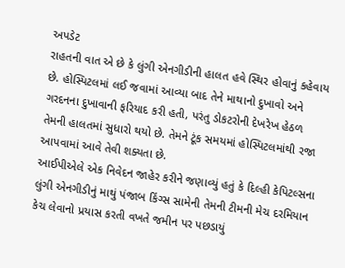અપડેટ
રાહતની વાત એ છે કે લુંગી એનગીડીની હાલત હવે સ્થિર હોવાનું કહેવાય છે. હોસ્પિટલમાં લઈ જવામાં આવ્યા બાદ તેને માથાનો દુખાવો અને ગરદનના દુખાવાની ફરિયાદ કરી હતી, પરંતુ ડોકટરોની દેખરેખ હેઠળ તેમની હાલતમાં સુધારો થયો છે. તેમને ટૂંક સમયમાં હોસ્પિટલમાંથી રજા આપવામાં આવે તેવી શક્યતા છે.
આઈપીએલે એક નિવેદન જાહેર કરીને જણાવ્યું હતું કે દિલ્હી કેપિટલ્સના લુંગી એનગીડીનું માથું પંજાબ કિંગ્સ સામેની તેમની ટીમની મેચ દરમિયાન કેચ લેવાનો પ્રયાસ કરતી વખતે જમીન પર પછડાયું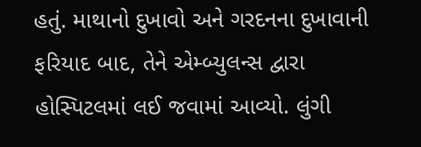હતું. માથાનો દુખાવો અને ગરદનના દુખાવાની ફરિયાદ બાદ, તેને એમ્બ્યુલન્સ દ્વારા હોસ્પિટલમાં લઈ જવામાં આવ્યો. લુંગી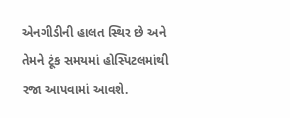એનગીડીની હાલત સ્થિર છે અને તેમને ટૂંક સમયમાં હોસ્પિટલમાંથી રજા આપવામાં આવશે.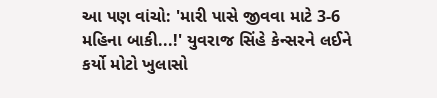આ પણ વાંચો: 'મારી પાસે જીવવા માટે 3-6 મહિના બાકી...!' યુવરાજ સિંહે કેન્સરને લઈને કર્યો મોટો ખુલાસો